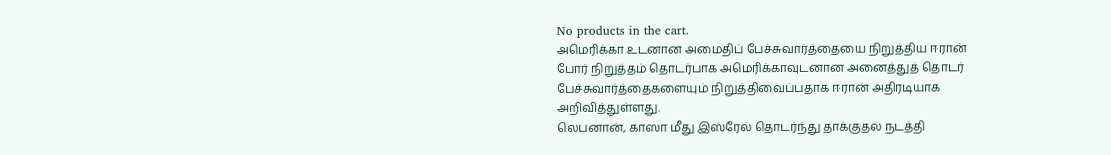No products in the cart.
அமெரிக்கா உடனான அமைதிப் பேச்சுவார்த்தையை நிறுத்திய ஈரான்
போர் நிறுத்தம் தொடர்பாக அமெரிக்காவுடனான அனைத்துத் தொடர் பேச்சுவார்த்தைகளையும் நிறுத்திவைப்பதாக ஈரான் அதிரடியாக அறிவித்துள்ளது.
லெபனான், காஸா மீது இஸ்ரேல் தொடர்ந்து தாக்குதல் நடத்தி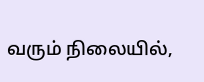வரும் நிலையில்,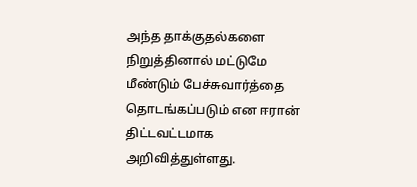அந்த தாக்குதல்களை நிறுத்தினால் மட்டுமே மீண்டும் பேச்சுவார்த்தை தொடங்கப்படும் என ஈரான் திட்டவட்டமாக அறிவித்துள்ளது.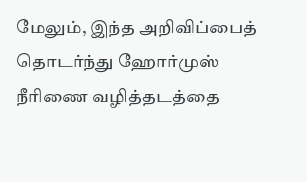மேலும், இந்த அறிவிப்பைத் தொடர்ந்து ஹோர்முஸ் நீரிணை வழித்தடத்தை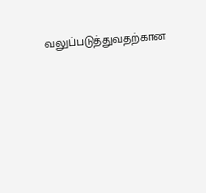வலுப்படுத்துவதற்கான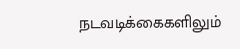நடவடிக்கைகளிலும்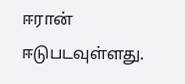ஈரான் ஈடுபடவுள்ளது.